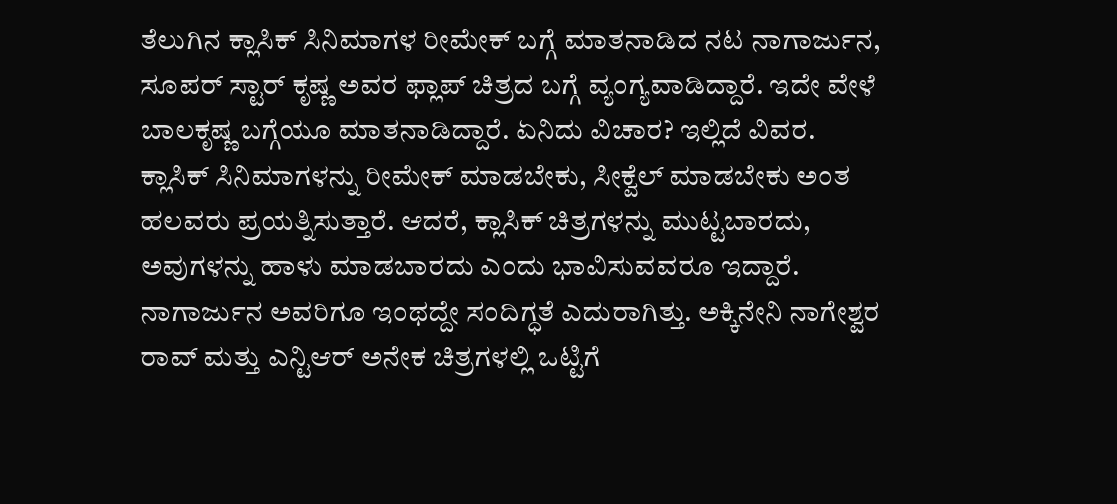ತೆಲುಗಿನ ಕ್ಲಾಸಿಕ್ ಸಿನಿಮಾಗಳ ರೀಮೇಕ್ ಬಗ್ಗೆ ಮಾತನಾಡಿದ ನಟ ನಾಗಾರ್ಜುನ, ಸೂಪರ್ ಸ್ಟಾರ್ ಕೃಷ್ಣ ಅವರ ಫ್ಲಾಪ್ ಚಿತ್ರದ ಬಗ್ಗೆ ವ್ಯಂಗ್ಯವಾಡಿದ್ದಾರೆ. ಇದೇ ವೇಳೆ ಬಾಲಕೃಷ್ಣ ಬಗ್ಗೆಯೂ ಮಾತನಾಡಿದ್ದಾರೆ. ಏನಿದು ವಿಚಾರ? ಇಲ್ಲಿದೆ ವಿವರ.
ಕ್ಲಾಸಿಕ್ ಸಿನಿಮಾಗಳನ್ನು ರೀಮೇಕ್ ಮಾಡಬೇಕು, ಸೀಕ್ವೆಲ್ ಮಾಡಬೇಕು ಅಂತ ಹಲವರು ಪ್ರಯತ್ನಿಸುತ್ತಾರೆ. ಆದರೆ, ಕ್ಲಾಸಿಕ್ ಚಿತ್ರಗಳನ್ನು ಮುಟ್ಟಬಾರದು, ಅವುಗಳನ್ನು ಹಾಳು ಮಾಡಬಾರದು ಎಂದು ಭಾವಿಸುವವರೂ ಇದ್ದಾರೆ. ನಾಗಾರ್ಜುನ ಅವರಿಗೂ ಇಂಥದ್ದೇ ಸಂದಿಗ್ಧತೆ ಎದುರಾಗಿತ್ತು. ಅಕ್ಕಿನೇನಿ ನಾಗೇಶ್ವರ ರಾವ್ ಮತ್ತು ಎನ್ಟಿಆರ್ ಅನೇಕ ಚಿತ್ರಗಳಲ್ಲಿ ಒಟ್ಟಿಗೆ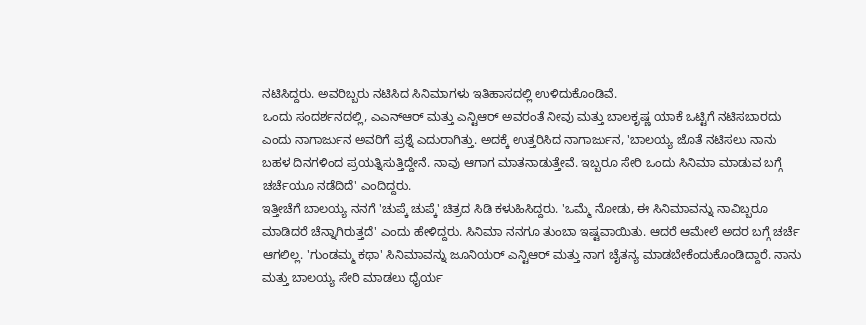ನಟಿಸಿದ್ದರು. ಅವರಿಬ್ಬರು ನಟಿಸಿದ ಸಿನಿಮಾಗಳು ಇತಿಹಾಸದಲ್ಲಿ ಉಳಿದುಕೊಂಡಿವೆ.
ಒಂದು ಸಂದರ್ಶನದಲ್ಲಿ, ಎಎನ್ಆರ್ ಮತ್ತು ಎನ್ಟಿಆರ್ ಅವರಂತೆ ನೀವು ಮತ್ತು ಬಾಲಕೃಷ್ಣ ಯಾಕೆ ಒಟ್ಟಿಗೆ ನಟಿಸಬಾರದು ಎಂದು ನಾಗಾರ್ಜುನ ಅವರಿಗೆ ಪ್ರಶ್ನೆ ಎದುರಾಗಿತ್ತು. ಅದಕ್ಕೆ ಉತ್ತರಿಸಿದ ನಾಗಾರ್ಜುನ, 'ಬಾಲಯ್ಯ ಜೊತೆ ನಟಿಸಲು ನಾನು ಬಹಳ ದಿನಗಳಿಂದ ಪ್ರಯತ್ನಿಸುತ್ತಿದ್ದೇನೆ. ನಾವು ಆಗಾಗ ಮಾತನಾಡುತ್ತೇವೆ. ಇಬ್ಬರೂ ಸೇರಿ ಒಂದು ಸಿನಿಮಾ ಮಾಡುವ ಬಗ್ಗೆ ಚರ್ಚೆಯೂ ನಡೆದಿದೆ' ಎಂದಿದ್ದರು.
ಇತ್ತೀಚೆಗೆ ಬಾಲಯ್ಯ ನನಗೆ 'ಚುಪ್ಕೆ ಚುಪ್ಕೆ' ಚಿತ್ರದ ಸಿಡಿ ಕಳುಹಿಸಿದ್ದರು. 'ಒಮ್ಮೆ ನೋಡು, ಈ ಸಿನಿಮಾವನ್ನು ನಾವಿಬ್ಬರೂ ಮಾಡಿದರೆ ಚೆನ್ನಾಗಿರುತ್ತದೆ' ಎಂದು ಹೇಳಿದ್ದರು. ಸಿನಿಮಾ ನನಗೂ ತುಂಬಾ ಇಷ್ಟವಾಯಿತು. ಆದರೆ ಆಮೇಲೆ ಅದರ ಬಗ್ಗೆ ಚರ್ಚೆ ಆಗಲಿಲ್ಲ. 'ಗುಂಡಮ್ಮ ಕಥಾ' ಸಿನಿಮಾವನ್ನು ಜೂನಿಯರ್ ಎನ್ಟಿಆರ್ ಮತ್ತು ನಾಗ ಚೈತನ್ಯ ಮಾಡಬೇಕೆಂದುಕೊಂಡಿದ್ದಾರೆ. ನಾನು ಮತ್ತು ಬಾಲಯ್ಯ ಸೇರಿ ಮಾಡಲು ಧೈರ್ಯ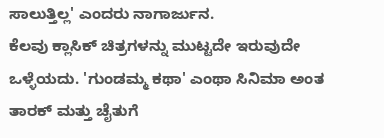ಸಾಲುತ್ತಿಲ್ಲ' ಎಂದರು ನಾಗಾರ್ಜುನ.
ಕೆಲವು ಕ್ಲಾಸಿಕ್ ಚಿತ್ರಗಳನ್ನು ಮುಟ್ಟದೇ ಇರುವುದೇ ಒಳ್ಳೆಯದು. 'ಗುಂಡಮ್ಮ ಕಥಾ' ಎಂಥಾ ಸಿನಿಮಾ ಅಂತ ತಾರಕ್ ಮತ್ತು ಚೈತುಗೆ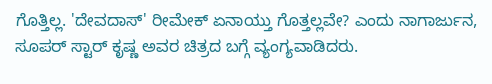ಗೊತ್ತಿಲ್ಲ. 'ದೇವದಾಸ್' ರೀಮೇಕ್ ಏನಾಯ್ತು ಗೊತ್ತಲ್ಲವೇ? ಎಂದು ನಾಗಾರ್ಜುನ, ಸೂಪರ್ ಸ್ಟಾರ್ ಕೃಷ್ಣ ಅವರ ಚಿತ್ರದ ಬಗ್ಗೆ ವ್ಯಂಗ್ಯವಾಡಿದರು.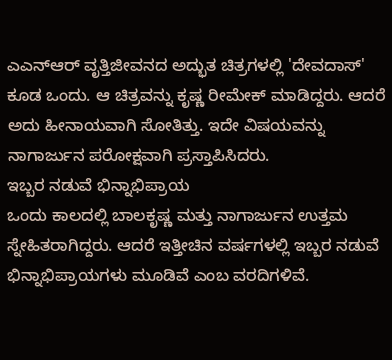ಎಎನ್ಆರ್ ವೃತ್ತಿಜೀವನದ ಅದ್ಭುತ ಚಿತ್ರಗಳಲ್ಲಿ 'ದೇವದಾಸ್' ಕೂಡ ಒಂದು. ಆ ಚಿತ್ರವನ್ನು ಕೃಷ್ಣ ರೀಮೇಕ್ ಮಾಡಿದ್ದರು. ಆದರೆ ಅದು ಹೀನಾಯವಾಗಿ ಸೋತಿತ್ತು. ಇದೇ ವಿಷಯವನ್ನು ನಾಗಾರ್ಜುನ ಪರೋಕ್ಷವಾಗಿ ಪ್ರಸ್ತಾಪಿಸಿದರು.
ಇಬ್ಬರ ನಡುವೆ ಭಿನ್ನಾಭಿಪ್ರಾಯ
ಒಂದು ಕಾಲದಲ್ಲಿ ಬಾಲಕೃಷ್ಣ ಮತ್ತು ನಾಗಾರ್ಜುನ ಉತ್ತಮ ಸ್ನೇಹಿತರಾಗಿದ್ದರು. ಆದರೆ ಇತ್ತೀಚಿನ ವರ್ಷಗಳಲ್ಲಿ ಇಬ್ಬರ ನಡುವೆ ಭಿನ್ನಾಭಿಪ್ರಾಯಗಳು ಮೂಡಿವೆ ಎಂಬ ವರದಿಗಳಿವೆ.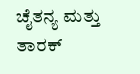ಚೈತನ್ಯ ಮತ್ತು ತಾರಕ್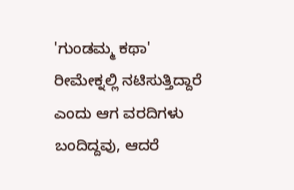'ಗುಂಡಮ್ಮ ಕಥಾ' ರೀಮೇಕ್ನಲ್ಲಿ ನಟಿಸುತ್ತಿದ್ದಾರೆ ಎಂದು ಆಗ ವರದಿಗಳು ಬಂದಿದ್ದವು, ಆದರೆ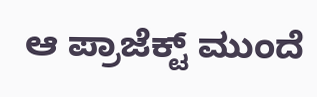ಆ ಪ್ರಾಜೆಕ್ಟ್ ಮುಂದೆ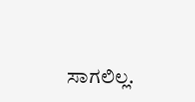ಸಾಗಲಿಲ್ಲ.